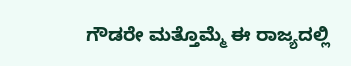ಗೌಡರೇ ಮತ್ತೊಮ್ಮೆ ಈ ರಾಜ್ಯದಲ್ಲಿ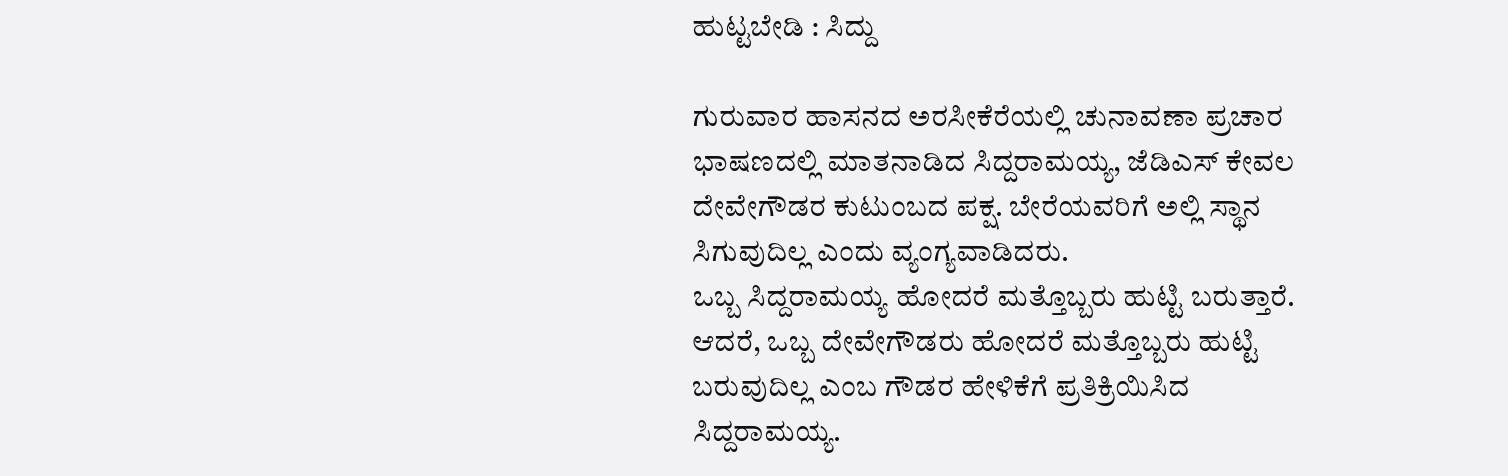ಹುಟ್ಟಬೇಡಿ : ಸಿದ್ದು

ಗುರುವಾರ ಹಾಸನದ ಅರಸೀಕೆರೆಯಲ್ಲಿ ಚುನಾವಣಾ ಪ್ರಚಾರ ಭಾಷಣದಲ್ಲಿ ಮಾತನಾಡಿದ ಸಿದ್ದರಾಮಯ್ಯ, ಜೆಡಿಎಸ್ ಕೇವಲ ದೇವೇಗೌಡರ ಕುಟುಂಬದ ಪಕ್ಷ. ಬೇರೆಯವರಿಗೆ ಅಲ್ಲಿ ಸ್ಥಾನ ಸಿಗುವುದಿಲ್ಲ ಎಂದು ವ್ಯಂಗ್ಯವಾಡಿದರು.
ಒಬ್ಬ ಸಿದ್ದರಾಮಯ್ಯ ಹೋದರೆ ಮತ್ತೊಬ್ಬರು ಹುಟ್ಟಿ ಬರುತ್ತಾರೆ. ಆದರೆ, ಒಬ್ಬ ದೇವೇಗೌಡರು ಹೋದರೆ ಮತ್ತೊಬ್ಬರು ಹುಟ್ಟಿ ಬರುವುದಿಲ್ಲ ಎಂಬ ಗೌಡರ ಹೇಳಿಕೆಗೆ ಪ್ರತಿಕ್ರಿಯಿಸಿದ ಸಿದ್ದರಾಮಯ್ಯ.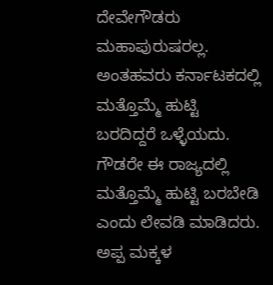ದೇವೇಗೌಡರು ಮಹಾಪುರುಷರಲ್ಲ. ಅಂತಹವರು ಕರ್ನಾಟಕದಲ್ಲಿ ಮತ್ತೊಮ್ಮೆ ಹುಟ್ಟಿ ಬರದಿದ್ದರೆ ಒಳ್ಳೆಯದು.
ಗೌಡರೇ ಈ ರಾಜ್ಯದಲ್ಲಿ ಮತ್ತೊಮ್ಮೆ ಹುಟ್ಟಿ ಬರಬೇಡಿ ಎಂದು ಲೇವಡಿ ಮಾಡಿದರು. ಅಪ್ಪ ಮಕ್ಕಳ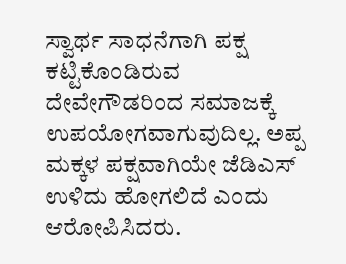ಸ್ವಾರ್ಥ ಸಾಧನೆಗಾಗಿ ಪಕ್ಷ ಕಟ್ಟಿಕೊಂಡಿರುವ ದೇವೇಗೌಡರಿಂದ ಸಮಾಜಕ್ಕೆ ಉಪಯೋಗವಾಗುವುದಿಲ್ಲ. ಅಪ್ಪ ಮಕ್ಕಳ ಪಕ್ಷವಾಗಿಯೇ ಜೆಡಿಎಸ್ ಉಳಿದು ಹೋಗಲಿದೆ ಎಂದು ಆರೋಪಿಸಿದರು.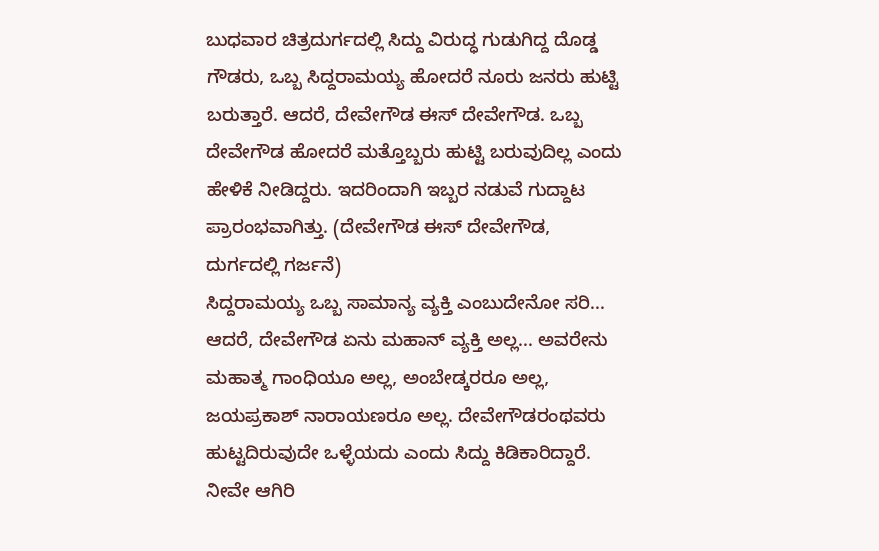ಬುಧವಾರ ಚಿತ್ರದುರ್ಗದಲ್ಲಿ ಸಿದ್ದು ವಿರುದ್ಧ ಗುಡುಗಿದ್ದ ದೊಡ್ಡ ಗೌಡರು, ಒಬ್ಬ ಸಿದ್ದರಾಮಯ್ಯ ಹೋದರೆ ನೂರು ಜನರು ಹುಟ್ಟಿ ಬರುತ್ತಾರೆ. ಆದರೆ, ದೇವೇಗೌಡ ಈಸ್ ದೇವೇಗೌಡ. ಒಬ್ಬ ದೇವೇಗೌಡ ಹೋದರೆ ಮತ್ತೊಬ್ಬರು ಹುಟ್ಟಿ ಬರುವುದಿಲ್ಲ ಎಂದು ಹೇಳಿಕೆ ನೀಡಿದ್ದರು. ಇದರಿಂದಾಗಿ ಇಬ್ಬರ ನಡುವೆ ಗುದ್ದಾಟ ಪ್ರಾರಂಭವಾಗಿತ್ತು. (ದೇವೇಗೌಡ ಈಸ್ ದೇವೇಗೌಡ, ದುರ್ಗದಲ್ಲಿ ಗರ್ಜನೆ)
ಸಿದ್ದರಾಮಯ್ಯ ಒಬ್ಬ ಸಾಮಾನ್ಯ ವ್ಯಕ್ತಿ ಎಂಬುದೇನೋ ಸರಿ... ಆದರೆ, ದೇವೇಗೌಡ ಏನು ಮಹಾನ್ ವ್ಯಕ್ತಿ ಅಲ್ಲ... ಅವರೇನು ಮಹಾತ್ಮ ಗಾಂಧಿಯೂ ಅಲ್ಲ, ಅಂಬೇಡ್ಕರರೂ ಅಲ್ಲ, ಜಯಪ್ರಕಾಶ್ ನಾರಾಯಣರೂ ಅಲ್ಲ. ದೇವೇಗೌಡರಂಥವರು ಹುಟ್ಟದಿರುವುದೇ ಒಳ್ಳೆಯದು ಎಂದು ಸಿದ್ದು ಕಿಡಿಕಾರಿದ್ದಾರೆ.
ನೀವೇ ಆಗಿರಿ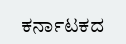ಕರ್ನಾಟಕದ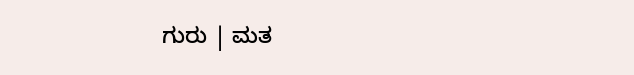ಗುರು | ಮತ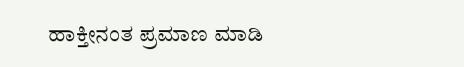ಹಾಕ್ತೀನಂತ ಪ್ರಮಾಣ ಮಾಡಿ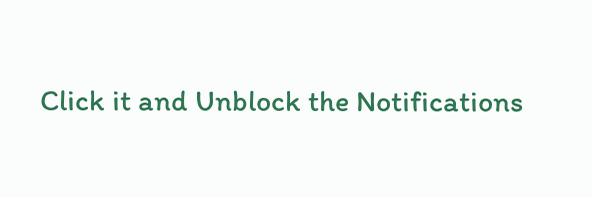Click it and Unblock the Notifications